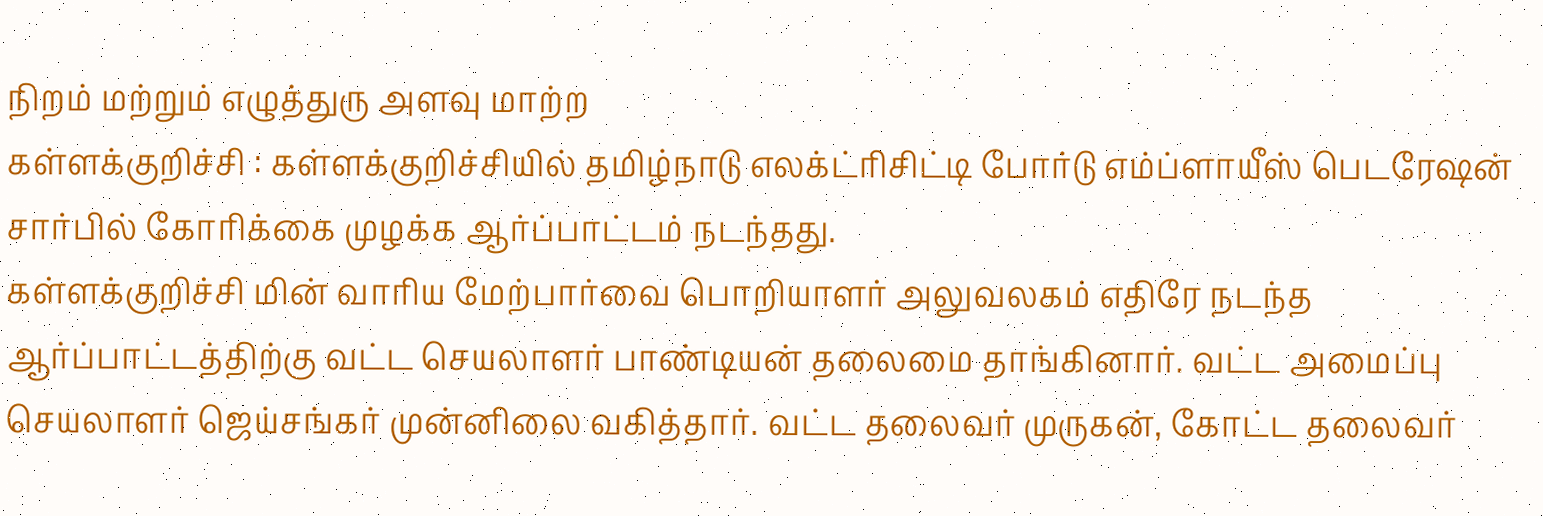நிறம் மற்றும் எழுத்துரு அளவு மாற்ற
கள்ளக்குறிச்சி : கள்ளக்குறிச்சியில் தமிழ்நாடு எலக்ட்ரிசிட்டி போர்டு எம்ப்ளாயீஸ் பெடரேஷன் சார்பில் கோரிக்கை முழக்க ஆர்ப்பாட்டம் நடந்தது.
கள்ளக்குறிச்சி மின் வாரிய மேற்பார்வை பொறியாளர் அலுவலகம் எதிரே நடந்த ஆர்ப்பாட்டத்திற்கு வட்ட செயலாளர் பாண்டியன் தலைமை தாங்கினார். வட்ட அமைப்பு செயலாளர் ஜெய்சங்கர் முன்னிலை வகித்தார். வட்ட தலைவர் முருகன், கோட்ட தலைவர்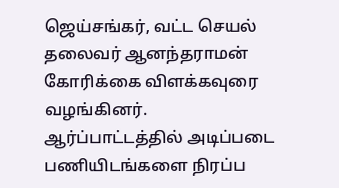ஜெய்சங்கர், வட்ட செயல் தலைவர் ஆனந்தராமன் கோரிக்கை விளக்கவுரை வழங்கினர்.
ஆர்ப்பாட்டத்தில் அடிப்படை பணியிடங்களை நிரப்ப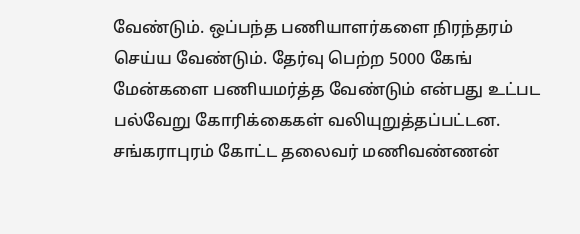வேண்டும். ஒப்பந்த பணியாளர்களை நிரந்தரம் செய்ய வேண்டும். தேர்வு பெற்ற 5000 கேங் மேன்களை பணியமர்த்த வேண்டும் என்பது உட்பட பல்வேறு கோரிக்கைகள் வலியுறுத்தப்பட்டன.
சங்கராபுரம் கோட்ட தலைவர் மணிவண்ணன்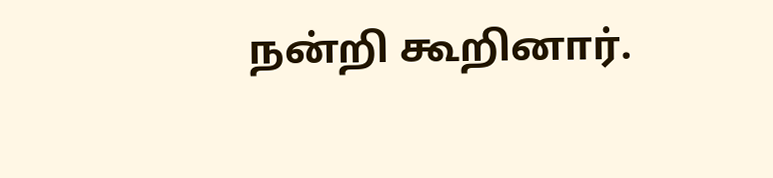நன்றி கூறினார்.